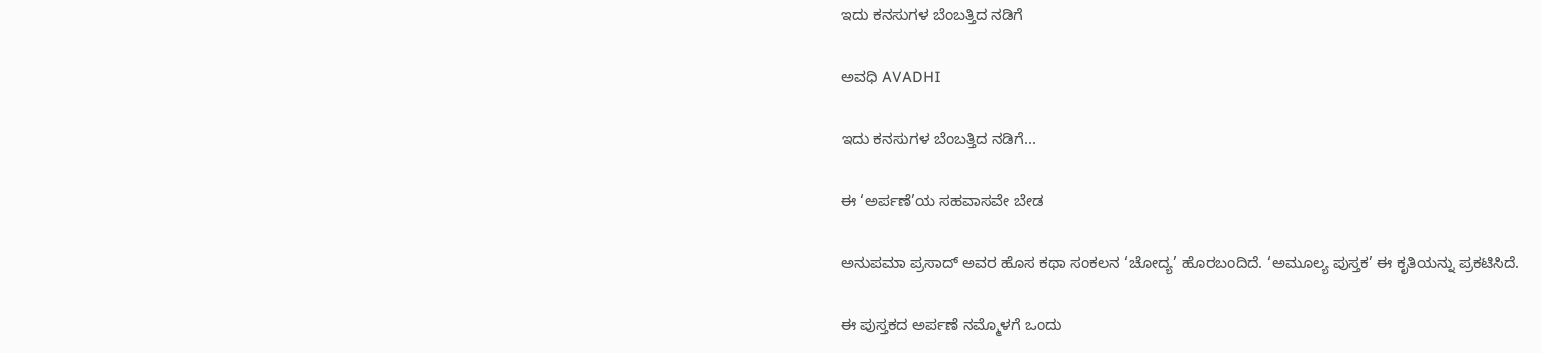ಇದು ಕನಸುಗಳ ಬೆಂಬತ್ತಿದ ನಡಿಗೆ‍

ಅವಧಿ AVADHI

ಇದು ಕನಸುಗಳ ಬೆಂಬತ್ತಿದ ನಡಿಗೆ...

ಈ ‘ಅರ್ಪಣೆ’ಯ ಸಹವಾಸವೇ ಬೇಡ

ಅನುಪಮಾ ಪ್ರಸಾದ್ ಅವರ ಹೊಸ ಕಥಾ ಸಂಕಲನ ‘ಚೋದ್ಯ’ ಹೊರಬಂದಿದೆ. ‘ಅಮೂಲ್ಯ ಪುಸ್ತಕ’ ಈ ಕೃತಿಯನ್ನು ಪ್ರಕಟಿಸಿದೆ.

ಈ ಪುಸ್ತಕದ ಅರ್ಪಣೆ ನಮ್ಮೊಳಗೆ ಒಂದು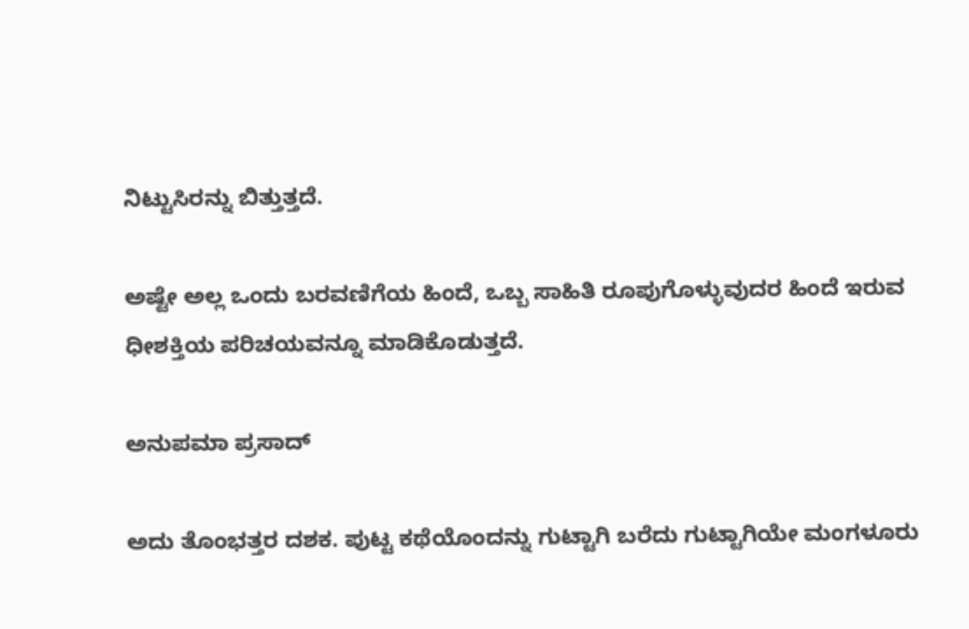ನಿಟ್ಟುಸಿರನ್ನು ಬಿತ್ತುತ್ತದೆ.

ಅಷ್ಟೇ ಅಲ್ಲ ಒಂದು ಬರವಣಿಗೆಯ ಹಿಂದೆ, ಒಬ್ಬ ಸಾಹಿತಿ ರೂಪುಗೊಳ್ಳುವುದರ ಹಿಂದೆ ಇರುವ ಧೀಶಕ್ತಿಯ ಪರಿಚಯವನ್ನೂ ಮಾಡಿಕೊಡುತ್ತದೆ.

ಅನುಪಮಾ ಪ್ರಸಾದ್

ಅದು ತೊಂಭತ್ತರ ದಶಕ. ಪುಟ್ಟ ಕಥೆಯೊಂದನ್ನು ಗುಟ್ಟಾಗಿ ಬರೆದು ಗುಟ್ಟಾಗಿಯೇ ಮಂಗಳೂರು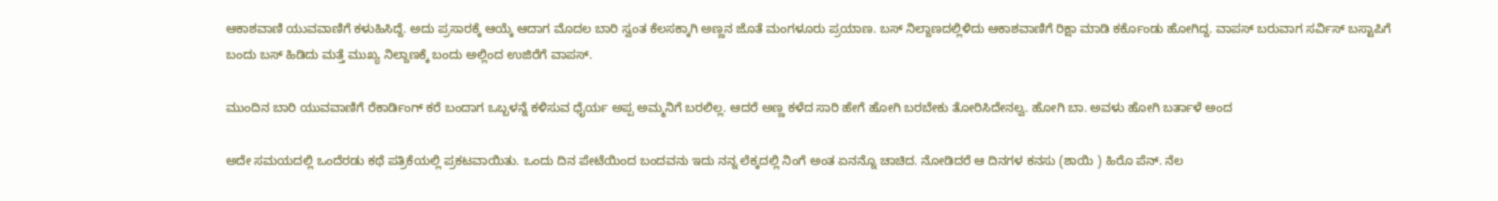ಆಕಾಶವಾಣಿ ಯುವವಾಣಿಗೆ ಕಳುಹಿಸಿದ್ದೆ. ಅದು ಪ್ರಸಾರಕ್ಕೆ ಆಯ್ಕೆ ಆದಾಗ ಮೊದಲ ಬಾರಿ ಸ್ವಂತ ಕೆಲಸಕ್ಕಾಗಿ ಅಣ್ಣನ ಜೊತೆ ಮಂಗಳೂರು ಪ್ರಯಾಣ. ಬಸ್ ನಿಲ್ದಾಣದಲ್ಲಿಳಿದು ಆಕಾಶವಾಣಿಗೆ ರಿಕ್ಷಾ ಮಾಡಿ ಕರ್ಕೊಂಡು ಹೋಗಿದ್ದ. ವಾಪಸ್ ಬರುವಾಗ ಸರ್ವಿಸ್ ಬಸ್ಟಾಪಿಗೆ ಬಂದು ಬಸ್ ಹಿಡಿದು ಮತ್ತೆ ಮುಖ್ಯ ನಿಲ್ದಾಣಕ್ಕೆ ಬಂದು ಅಲ್ಲಿಂದ ಉಜಿರೆಗೆ ವಾಪಸ್.

ಮುಂದಿನ ಬಾರಿ ಯುವವಾಣಿಗೆ ರೆಕಾರ್ಡಿಂಗ್ ಕರೆ ಬಂದಾಗ ಒಬ್ಬಳನ್ನೆ ಕಳಿಸುವ ಧೈರ್ಯ ಅಪ್ಪ ಅಮ್ಮನಿಗೆ ಬರಲಿಲ್ಲ. ಆದರೆ ಅಣ್ಣ ಕಳೆದ ಸಾರಿ ಹೇಗೆ ಹೋಗಿ ಬರಬೇಕು ತೋರಿಸಿದೇನಲ್ವ. ಹೋಗಿ ಬಾ. ಅವಳು ಹೋಗಿ ಬರ್ತಾಳೆ ಅಂದ

ಅದೇ ಸಮಯದಲ್ಲಿ ಒಂದೆರಡು ಕಥೆ ಪತ್ರಿಕೆಯಲ್ಲಿ ಪ್ರಕಟವಾಯಿತು. ಒಂದು ದಿನ ಪೇಟೆಯಿಂದ ಬಂದವನು ಇದು ನನ್ನ ಲೆಕ್ಕದಲ್ಲಿ ನಿಂಗೆ ಅಂತ ಏನನ್ನೊ ಚಾಚಿದ. ನೋಡಿದರೆ ಆ ದಿನಗಳ ಕನಸು (ಶಾಯಿ ) ಹಿರೊ ಪೆನ್. ನೆಲ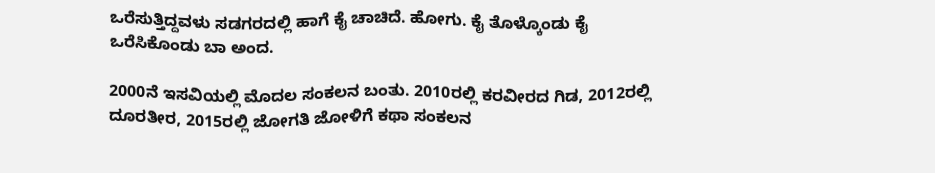ಒರೆಸುತ್ತಿದ್ದವಳು ಸಡಗರದಲ್ಲಿ ಹಾಗೆ ಕೈ ಚಾಚಿದೆ. ಹೋಗು. ಕೈ ತೊಳ್ಕೊಂಡು ಕೈ ಒರೆಸಿಕೊಂಡು ಬಾ ಅಂದ.

2000ನೆ ಇಸವಿಯಲ್ಲಿ ಮೊದಲ ಸಂಕಲನ ಬಂತು. 2010ರಲ್ಲಿ ಕರವೀರದ ಗಿಡ, 2012ರಲ್ಲಿ ದೂರತೀರ, 2015ರಲ್ಲಿ ಜೋಗತಿ ಜೋಳಿಗೆ ಕಥಾ ಸಂಕಲನ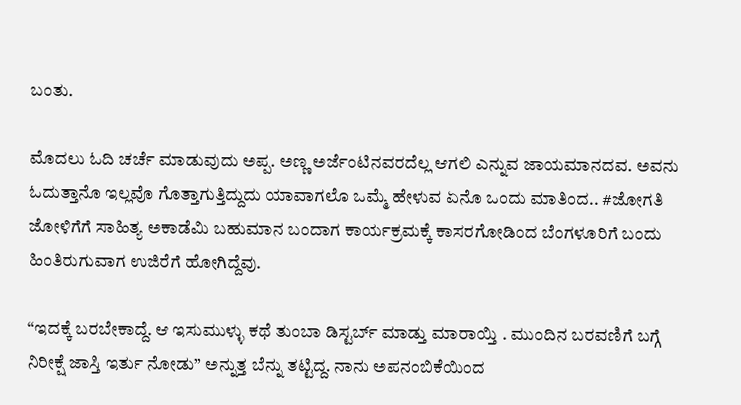ಬಂತು.

ಮೊದಲು ಓದಿ ಚರ್ಚೆ ಮಾಡುವುದು ಅಪ್ಪ. ಅಣ್ಣ ಅರ್ಜೆಂಟಿನವರದೆಲ್ಲ ಆಗಲಿ ಎನ್ನುವ ಜಾಯಮಾನದವ. ಅವನು ಓದುತ್ತಾನೊ ಇಲ್ಲವೊ ಗೊತ್ತಾಗುತ್ತಿದ್ದುದು ಯಾವಾಗಲೊ ಒಮ್ಮೆ ಹೇಳುವ ಏನೊ ಒಂದು ಮಾತಿಂದ.. #ಜೋಗತಿ ಜೋಳಿಗೆಗೆ ಸಾಹಿತ್ಯ ಅಕಾಡೆಮಿ ಬಹುಮಾನ ಬಂದಾಗ ಕಾರ್ಯಕ್ರಮಕ್ಕೆ ಕಾಸರಗೋಡಿಂದ ಬೆಂಗಳೂರಿಗೆ ಬಂದು ಹಿಂತಿರುಗುವಾಗ ಉಜಿರೆಗೆ ಹೋಗಿದ್ದೆವು.

“ಇದಕ್ಕೆ ಬರಬೇಕಾದ್ದೆ. ಆ ಇಸುಮುಳ್ಳು ಕಥೆ ತುಂಬಾ ಡಿಸ್ಟರ್ಬ್ ಮಾಡ್ತು ಮಾರಾಯ್ತಿ . ಮುಂದಿನ ಬರವಣಿಗೆ ಬಗ್ಗೆ ನಿರೀಕ್ಷೆ ಜಾಸ್ತಿ ಇರ್ತು ನೋಡು” ಅನ್ನುತ್ತ ಬೆನ್ನು ತಟ್ಟಿದ್ದ. ನಾನು ಅಪನಂಬಿಕೆಯಿಂದ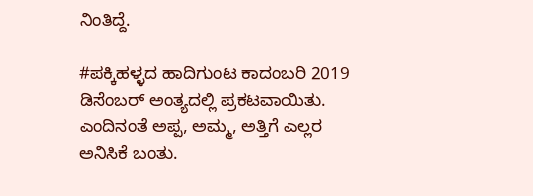ನಿಂತಿದ್ದೆ.

#ಪಕ್ಕಿಹಳ್ಳದ ಹಾದಿಗುಂಟ ಕಾದಂಬರಿ 2019 ಡಿಸೆಂಬರ್ ಅಂತ್ಯದಲ್ಲಿ ಪ್ರಕಟವಾಯಿತು. ಎಂದಿನಂತೆ ಅಪ್ಪ, ಅಮ್ಮ, ಅತ್ತಿಗೆ ಎಲ್ಲರ ಅನಿಸಿಕೆ ಬಂತು.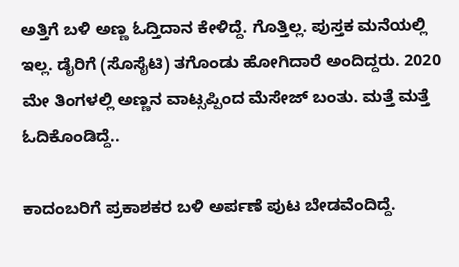ಅತ್ತಿಗೆ ಬಳಿ ಅಣ್ಣ ಓದ್ತಿದಾನ ಕೇಳಿದ್ದೆ. ಗೊತ್ತಿಲ್ಲ. ಪುಸ್ತಕ ಮನೆಯಲ್ಲಿ ಇಲ್ಲ. ಡೈರಿಗೆ (ಸೊಸೈಟಿ) ತಗೊಂಡು ಹೋಗಿದಾರೆ ಅಂದಿದ್ದರು. 2020 ಮೇ ತಿಂಗಳಲ್ಲಿ ಅಣ್ಣನ ವಾಟ್ಸಪ್ಪಿಂದ ಮೆಸೇಜ್ ಬಂತು. ಮತ್ತೆ ಮತ್ತೆ ಓದಿಕೊಂಡಿದ್ದೆ..

ಕಾದಂಬರಿಗೆ ಪ್ರಕಾಶಕರ ಬಳಿ ಅರ್ಪಣೆ ಪುಟ ಬೇಡವೆಂದಿದ್ದೆ.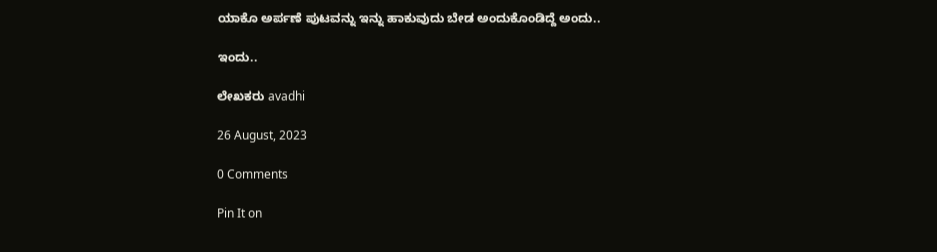ಯಾಕೊ ಅರ್ಪಣೆ ಪುಟವನ್ನು ಇನ್ನು ಹಾಕುವುದು ಬೇಡ ಅಂದುಕೊಂಡಿದ್ದೆ ಅಂದು..

ಇಂದು..

ಲೇಖಕರು avadhi

26 August, 2023

0 Comments

Pin It on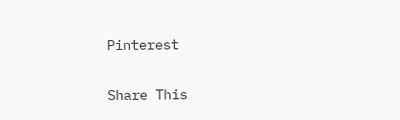Pinterest

Share This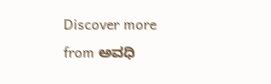Discover more from ಅವಧಿ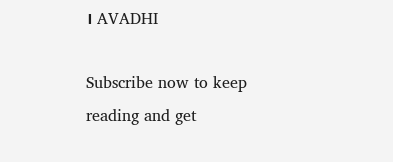। AVADHI

Subscribe now to keep reading and get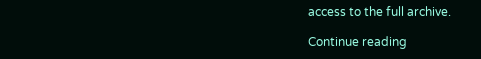access to the full archive.

Continue reading